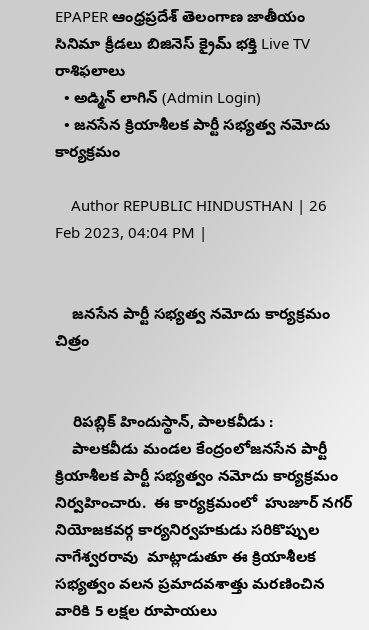EPAPER ఆంధ్రప్రదేశ్ తెలంగాణ జాతీయం సినిమా క్రీడలు బిజినెస్ క్రైమ్ భక్తి Live TV రాశిఫలాలు
  • అడ్మిన్ లాగిన్ (Admin Login)
  • జనసేన క్రియాశీలక పార్టీ సభ్యత్వ నమోదు కార్యక్రమం

    Author REPUBLIC HINDUSTHAN | 26 Feb 2023, 04:04 PM |


    జనసేన పార్టీ సభ్యత్వ నమోదు కార్యక్రమం చిత్రం


    రిపబ్లిక్ హిందుస్థాన్, పాలకవీడు :
    పాలకవీడు మండల కేంద్రంలోజనసేన పార్టీ క్రియాశీలక పార్టీ సభ్యత్వం నమోదు కార్యక్రమం నిర్వహించారు.  ఈ కార్యక్రమంలో  హుజూర్ నగర్ నియోజకవర్గ కార్యనిర్వహకుడు సరికొప్పుల నాగేశ్వరరావు  మాట్లాడుతూ ఈ క్రియాశీలక సభ్యత్వం వలన ప్రమాదవశాత్తు మరణించిన వారికి 5 లక్షల రూపాయలు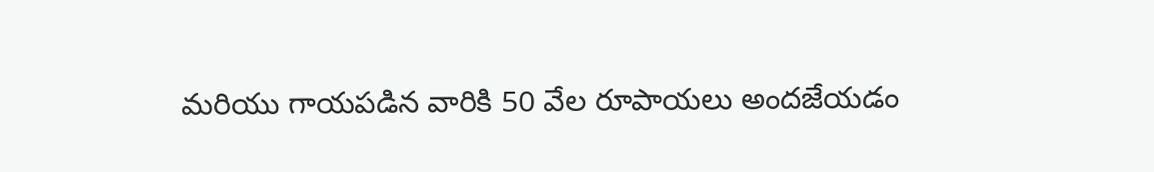మరియు గాయపడిన వారికి 50 వేల రూపాయలు అందజేయడం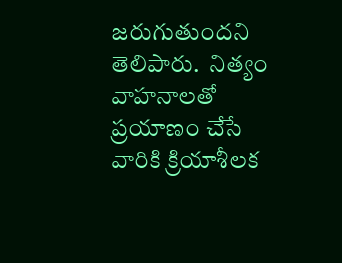జరుగుతుందని తెలిపారు.  నిత్యం వాహనాలతో ప్రయాణం చేసే వారికి క్రియాశీలక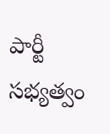పార్టీ సభ్యత్వం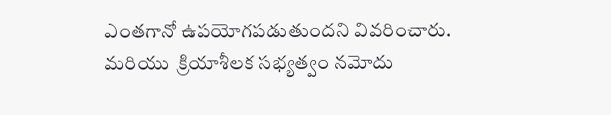ఎంతగానో ఉపయోగపడుతుందని వివరించారు.  మరియు  క్రియాశీలక సభ్యత్వం నమోదు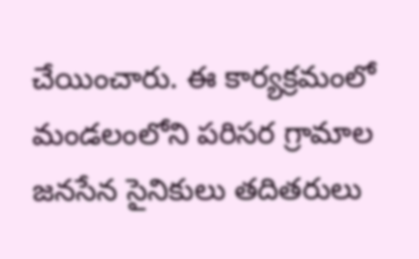చేయించారు. ఈ కార్యక్రమంలో  మండలంలోని పరిసర గ్రామాల జనసేన సైనికులు తదితరులు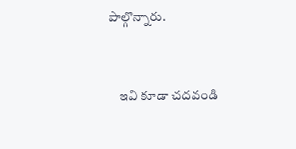పాల్గొన్నారు.


    ఇవి కూడా చదవండి